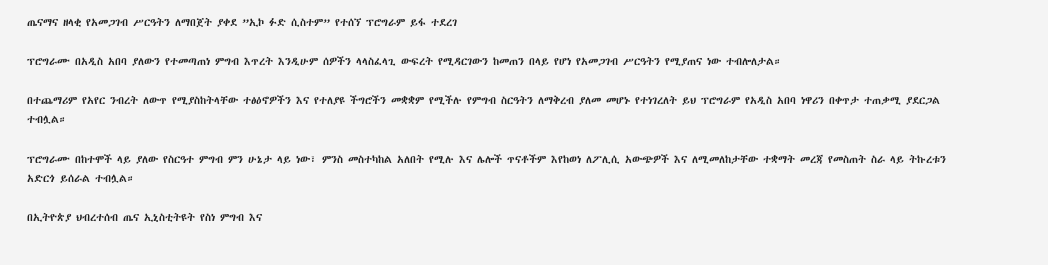ጤናማና ዘላቂ የአመጋገብ ሥርዓትን ለማበጀት ያቀደ ”ኢኮ ፉድ ሲስተም” የተሰኘ ፕሮግራም ይፋ ተደረገ

ፕሮግራሙ በአዲስ አበባ ያለውን የተመጣጠነ ምግብ እጥረት እንዲሁም ሰዎችን ላላስፈላጊ ውፍረት የሚዳርገውን ከመጠን በላይ የሆነ የአመጋገብ ሥርዓትን የሚያጠና ነው ተብሎለታል።

በተጨማሪም የአየር ንብረት ለውጥ የሚያስከትላቸው ተፅዕኖዎችን እና የተለያዩ ችግሮችን መቋቋም የሚችሉ የምግብ ስርዓትን ለማቅረብ ያለመ መሆኑ የተነገረለት ይህ ፕሮግራም የአዲስ አበባ ነዋሪን በቀጥታ ተጠቃሚ ያደርጋል ተብሏል።

ፕሮግራሙ በከተሞች ላይ ያለው የስርዓተ ምግብ ምን ሁኔታ ላይ ነው፣ ምንስ መስተካከል አለበት የሚሉ እና ሌሎች ጥናቶችም እየከወነ ለፖሊሲ አውጭዎች እና ለሚመለከታቸው ተቋማት መረጃ የመስጠት ስራ ላይ ትኩረቱን አድርጎ ይሰራል ተብሏል።

በኢትዮጵያ ህብረተሰብ ጤና ኢኒስቲትዩት የስነ ምግብ እና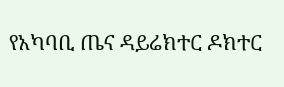የአካባቢ ጤና ዳይሬክተር ዶክተር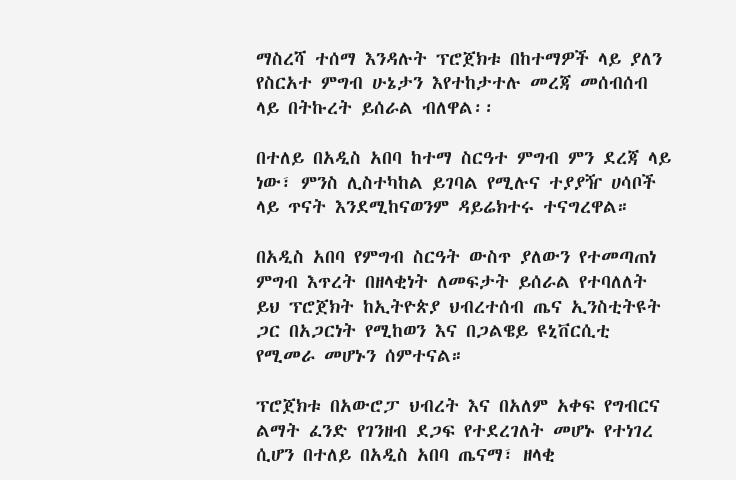ማስረሻ ተሰማ እንዳሉት ፕሮጀክቱ በከተማዎች ላይ ያለን የስርአተ ምግብ ሁኔታን እየተከታተሉ መረጃ መሰብሰብ ላይ በትኩረት ይሰራል ብለዋል፡፡

በተለይ በአዲስ አበባ ከተማ ስርዓተ ምግብ ምን ደረጃ ላይ ነው፣ ምንስ ሊስተካከል ይገባል የሚሉና ተያያዥ ሀሳቦች ላይ ጥናት እንደሚከናወንም ዳይሬክተሩ ተናግረዋል።

በአዲስ አበባ የምግብ ስርዓት ውስጥ ያለውን የተመጣጠነ ምግብ እጥረት በዘላቂነት ለመፍታት ይሰራል የተባለለት ይህ ፕሮጀክት ከኢትዮጵያ ህብረተሰብ ጤና ኢንስቲትዩት ጋር በአጋርነት የሚከወን እና በጋልዌይ ዩኒቨርሲቲ የሚመራ መሆኑን ሰምተናል።

ፕሮጀክቱ በአውሮፓ ህብረት እና በአለም አቀፍ የግብርና ልማት ፈንድ የገንዘብ ደጋፍ የተደረገለት መሆኑ የተነገረ ሲሆን በተለይ በአዲስ አበባ ጤናማ፣ ዘላቂ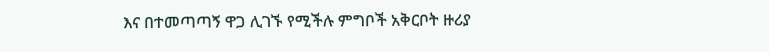እና በተመጣጣኝ ዋጋ ሊገኙ የሚችሉ ምግቦች አቅርቦት ዙሪያ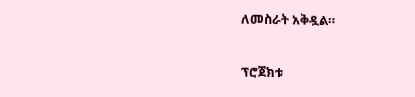ለመስራት አቅዷል።

ፕሮጀክቱ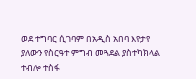ወደ ተግባር ሲገባም በአዲስ አበባ እየታየ ያለውን የስርዓተ ምግብ መጓደል ያስተካክላል ተብሎ ተስፋ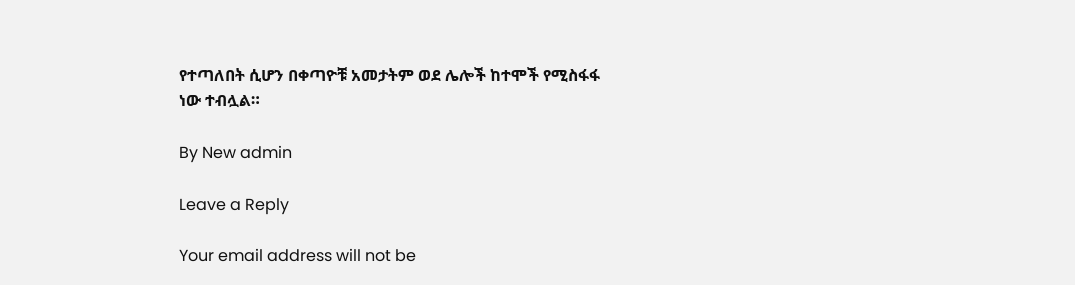የተጣለበት ሲሆን በቀጣዮቹ አመታትም ወደ ሌሎች ከተሞች የሚስፋፋ ነው ተብሏል።

By New admin

Leave a Reply

Your email address will not be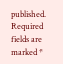published. Required fields are marked *